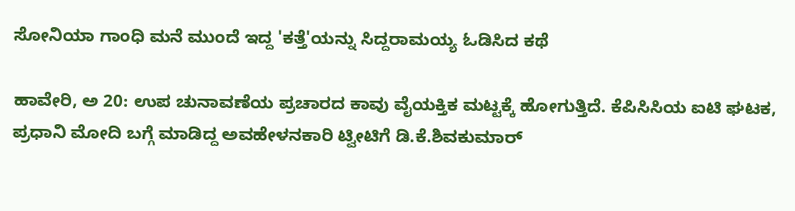ಸೋನಿಯಾ ಗಾಂಧಿ ಮನೆ ಮುಂದೆ ಇದ್ದ 'ಕತ್ತೆ'ಯನ್ನು ಸಿದ್ದರಾಮಯ್ಯ ಓಡಿಸಿದ ಕಥೆ

ಹಾವೇರಿ, ಅ 20: ಉಪ ಚುನಾವಣೆಯ ಪ್ರಚಾರದ ಕಾವು ವೈಯಕ್ತಿಕ ಮಟ್ಟಕ್ಕೆ ಹೋಗುತ್ತಿದೆ. ಕೆಪಿಸಿಸಿಯ ಐಟಿ ಘಟಕ, ಪ್ರಧಾನಿ ಮೋದಿ ಬಗ್ಗೆ ಮಾಡಿದ್ದ ಅವಹೇಳನಕಾರಿ ಟ್ವೀಟಿಗೆ ಡಿ.ಕೆ.ಶಿವಕುಮಾರ್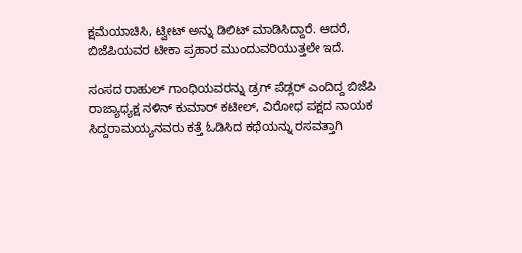ಕ್ಷಮೆಯಾಚಿಸಿ, ಟ್ವೀಟ್ ಅನ್ನು ಡಿಲಿಟ್ ಮಾಡಿಸಿದ್ದಾರೆ. ಆದರೆ, ಬಿಜೆಪಿಯವರ ಟೀಕಾ ಪ್ರಹಾರ ಮುಂದುವರಿಯುತ್ತಲೇ ಇದೆ.

ಸಂಸದ ರಾಹುಲ್ ಗಾಂಧಿಯವರನ್ನು ಡ್ರಗ್ ಪೆಡ್ಲರ್ ಎಂದಿದ್ದ ಬಿಜೆಪಿ ರಾಜ್ಯಾಧ್ಯಕ್ಷ ನಳಿನ್ ಕುಮಾರ್ ಕಟೀಲ್, ವಿರೋಧ ಪಕ್ಷದ ನಾಯಕ ಸಿದ್ದರಾಮಯ್ಯನವರು ಕತ್ತೆ ಓಡಿಸಿದ ಕಥೆಯನ್ನು ರಸವತ್ತಾಗಿ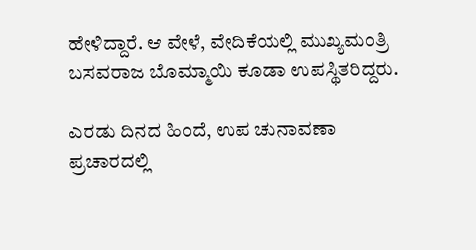ಹೇಳಿದ್ದಾರೆ. ಆ ವೇಳೆ, ವೇದಿಕೆಯಲ್ಲಿ ಮುಖ್ಯಮಂತ್ರಿ ಬಸವರಾಜ ಬೊಮ್ಮಾಯಿ ಕೂಡಾ ಉಪಸ್ಥಿತರಿದ್ದರು.

ಎರಡು ದಿನದ ಹಿಂದೆ, ಉಪ ಚುನಾವಣಾ ಪ್ರಚಾರದಲ್ಲಿ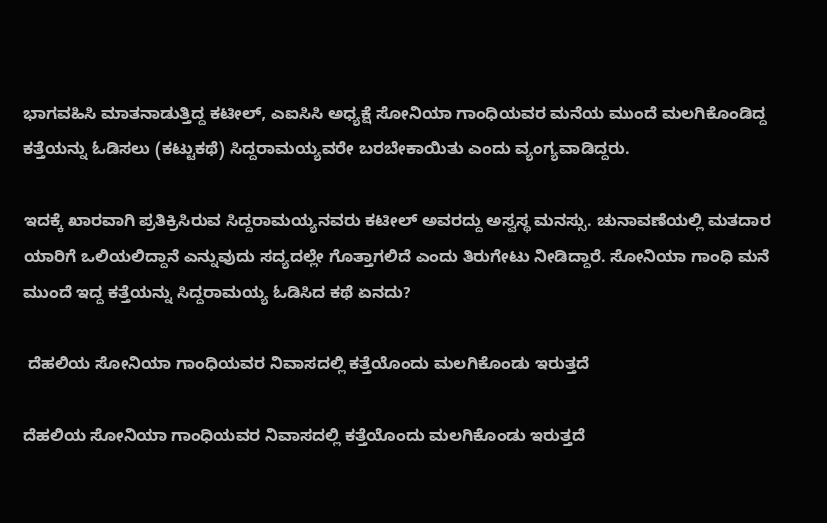ಭಾಗವಹಿಸಿ ಮಾತನಾಡುತ್ತಿದ್ದ ಕಟೀಲ್, ಎಐಸಿಸಿ ಅಧ್ಯಕ್ಷೆ ಸೋನಿಯಾ ಗಾಂಧಿಯವರ ಮನೆಯ ಮುಂದೆ ಮಲಗಿಕೊಂಡಿದ್ದ ಕತ್ತೆಯನ್ನು ಓಡಿಸಲು (ಕಟ್ಟುಕಥೆ) ಸಿದ್ದರಾಮಯ್ಯವರೇ ಬರಬೇಕಾಯಿತು ಎಂದು ವ್ಯಂಗ್ಯವಾಡಿದ್ದರು.

ಇದಕ್ಕೆ ಖಾರವಾಗಿ ಪ್ರತಿಕ್ರಿಸಿರುವ ಸಿದ್ದರಾಮಯ್ಯನವರು ಕಟೀಲ್ ಅವರದ್ದು ಅಸ್ವಸ್ಥ ಮನಸ್ಸು. ಚುನಾವಣೆಯಲ್ಲಿ ಮತದಾರ ಯಾರಿಗೆ ಒಲಿಯಲಿದ್ದಾನೆ ಎನ್ನುವುದು ಸದ್ಯದಲ್ಲೇ ಗೊತ್ತಾಗಲಿದೆ ಎಂದು ತಿರುಗೇಟು ನೀಡಿದ್ದಾರೆ. ಸೋನಿಯಾ ಗಾಂಧಿ ಮನೆ ಮುಂದೆ ಇದ್ದ ಕತ್ತೆಯನ್ನು ಸಿದ್ದರಾಮಯ್ಯ ಓಡಿಸಿದ ಕಥೆ ಏನದು?

 ದೆಹಲಿಯ ಸೋನಿಯಾ ಗಾಂಧಿಯವರ ನಿವಾಸದಲ್ಲಿ ಕತ್ತೆಯೊಂದು ಮಲಗಿಕೊಂಡು ಇರುತ್ತದೆ

ದೆಹಲಿಯ ಸೋನಿಯಾ ಗಾಂಧಿಯವರ ನಿವಾಸದಲ್ಲಿ ಕತ್ತೆಯೊಂದು ಮಲಗಿಕೊಂಡು ಇರುತ್ತದೆ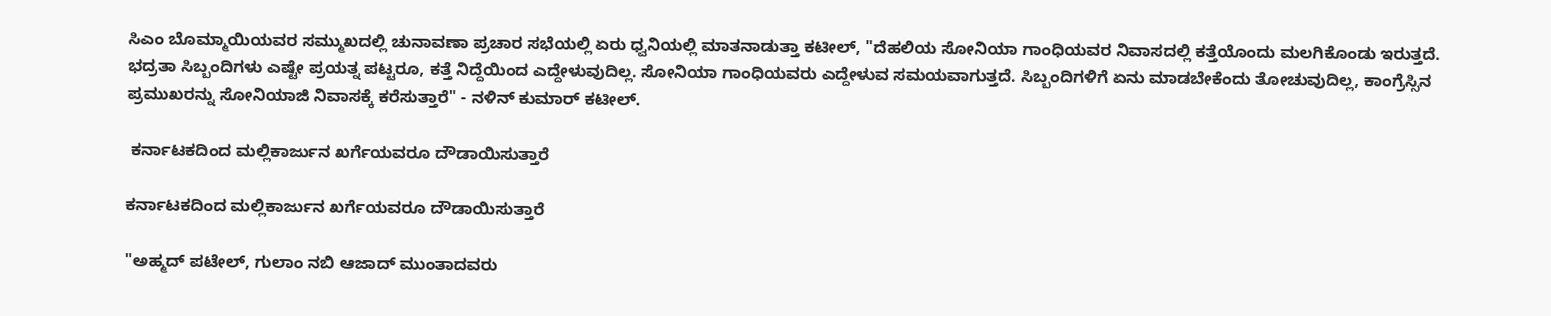ಸಿಎಂ ಬೊಮ್ಮಾಯಿಯವರ ಸಮ್ಮುಖದಲ್ಲಿ ಚುನಾವಣಾ ಪ್ರಚಾರ ಸಭೆಯಲ್ಲಿ ಏರು ಧ್ವನಿಯಲ್ಲಿ ಮಾತನಾಡುತ್ತಾ ಕಟೀಲ್, "ದೆಹಲಿಯ ಸೋನಿಯಾ ಗಾಂಧಿಯವರ ನಿವಾಸದಲ್ಲಿ ಕತ್ತೆಯೊಂದು ಮಲಗಿಕೊಂಡು ಇರುತ್ತದೆ. ಭದ್ರತಾ ಸಿಬ್ಬಂದಿಗಳು ಎಷ್ಟೇ ಪ್ರಯತ್ನ ಪಟ್ಟರೂ, ಕತ್ತೆ ನಿದ್ದೆಯಿಂದ ಎದ್ದೇಳುವುದಿಲ್ಲ. ಸೋನಿಯಾ ಗಾಂಧಿಯವರು ಎದ್ದೇಳುವ ಸಮಯವಾಗುತ್ತದೆ. ಸಿಬ್ಬಂದಿಗಳಿಗೆ ಏನು ಮಾಡಬೇಕೆಂದು ತೋಚುವುದಿಲ್ಲ, ಕಾಂಗ್ರೆಸ್ಸಿನ ಪ್ರಮುಖರನ್ನು ಸೋನಿಯಾಜಿ ನಿವಾಸಕ್ಕೆ ಕರೆಸುತ್ತಾರೆ" - ನಳಿನ್ ಕುಮಾರ್ ಕಟೀಲ್.

 ಕರ್ನಾಟಕದಿಂದ ಮಲ್ಲಿಕಾರ್ಜುನ ಖರ್ಗೆಯವರೂ ದೌಡಾಯಿಸುತ್ತಾರೆ

ಕರ್ನಾಟಕದಿಂದ ಮಲ್ಲಿಕಾರ್ಜುನ ಖರ್ಗೆಯವರೂ ದೌಡಾಯಿಸುತ್ತಾರೆ

"ಅಹ್ಮದ್ ಪಟೇಲ್, ಗುಲಾಂ ನಬಿ ಆಜಾದ್ ಮುಂತಾದವರು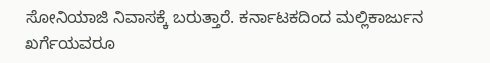ಸೋನಿಯಾಜಿ ನಿವಾಸಕ್ಕೆ ಬರುತ್ತಾರೆ. ಕರ್ನಾಟಕದಿಂದ ಮಲ್ಲಿಕಾರ್ಜುನ ಖರ್ಗೆಯವರೂ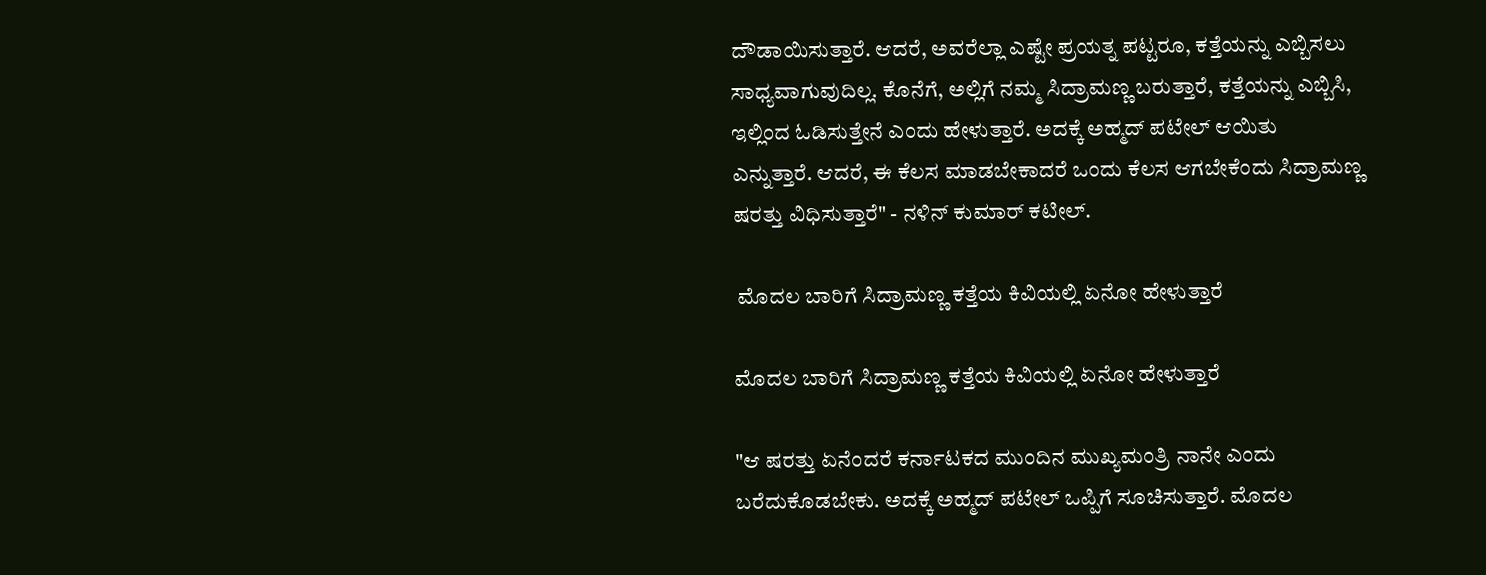ದೌಡಾಯಿಸುತ್ತಾರೆ. ಆದರೆ, ಅವರೆಲ್ಲಾ ಎಷ್ಟೇ ಪ್ರಯತ್ನ ಪಟ್ಟರೂ, ಕತ್ತೆಯನ್ನು ಎಬ್ಬಿಸಲು ಸಾಧ್ಯವಾಗುವುದಿಲ್ಲ. ಕೊನೆಗೆ, ಅಲ್ಲಿಗೆ ನಮ್ಮ ಸಿದ್ರಾಮಣ್ಣ ಬರುತ್ತಾರೆ, ಕತ್ತೆಯನ್ನು ಎಬ್ಬಿಸಿ, ಇಲ್ಲಿಂದ ಓಡಿಸುತ್ತೇನೆ ಎಂದು ಹೇಳುತ್ತಾರೆ. ಅದಕ್ಕೆ ಅಹ್ಮದ್ ಪಟೇಲ್ ಆಯಿತು ಎನ್ನುತ್ತಾರೆ. ಆದರೆ, ಈ ಕೆಲಸ ಮಾಡಬೇಕಾದರೆ ಒಂದು ಕೆಲಸ ಆಗಬೇಕೆಂದು ಸಿದ್ರಾಮಣ್ಣ ಷರತ್ತು ವಿಧಿಸುತ್ತಾರೆ" - ನಳಿನ್ ಕುಮಾರ್ ಕಟೀಲ್.

 ಮೊದಲ ಬಾರಿಗೆ ಸಿದ್ರಾಮಣ್ಣ ಕತ್ತೆಯ ಕಿವಿಯಲ್ಲಿ ಏನೋ ಹೇಳುತ್ತಾರೆ

ಮೊದಲ ಬಾರಿಗೆ ಸಿದ್ರಾಮಣ್ಣ ಕತ್ತೆಯ ಕಿವಿಯಲ್ಲಿ ಏನೋ ಹೇಳುತ್ತಾರೆ

"ಆ ಷರತ್ತು ಏನೆಂದರೆ ಕರ್ನಾಟಕದ ಮುಂದಿನ ಮುಖ್ಯಮಂತ್ರಿ ನಾನೇ ಎಂದು ಬರೆದುಕೊಡಬೇಕು. ಅದಕ್ಕೆ ಅಹ್ಮದ್ ಪಟೇಲ್ ಒಪ್ಪಿಗೆ ಸೂಚಿಸುತ್ತಾರೆ. ಮೊದಲ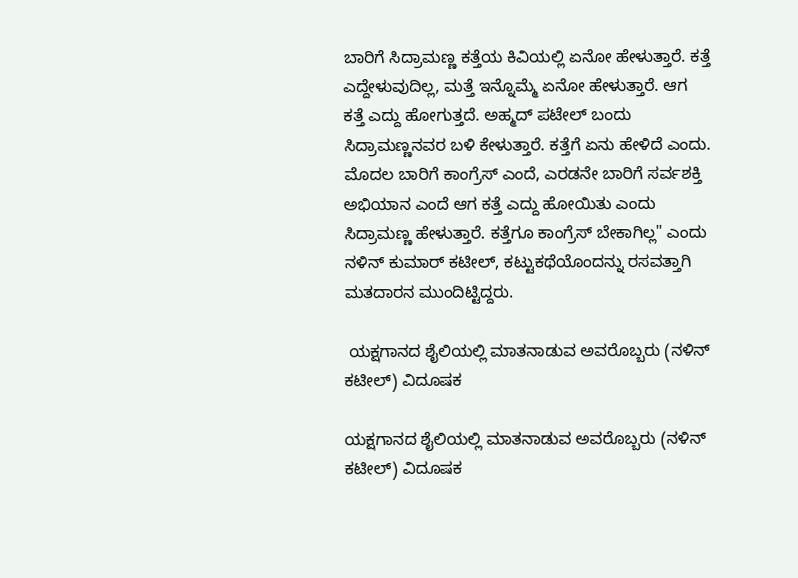ಬಾರಿಗೆ ಸಿದ್ರಾಮಣ್ಣ ಕತ್ತೆಯ ಕಿವಿಯಲ್ಲಿ ಏನೋ ಹೇಳುತ್ತಾರೆ. ಕತ್ತೆ ಎದ್ದೇಳುವುದಿಲ್ಲ, ಮತ್ತೆ ಇನ್ನೊಮ್ಮೆ ಏನೋ ಹೇಳುತ್ತಾರೆ. ಆಗ ಕತ್ತೆ ಎದ್ದು ಹೋಗುತ್ತದೆ. ಅಹ್ಮದ್ ಪಟೇಲ್ ಬಂದು ಸಿದ್ರಾಮಣ್ಣನವರ ಬಳಿ ಕೇಳುತ್ತಾರೆ. ಕತ್ತೆಗೆ ಏನು ಹೇಳಿದೆ ಎಂದು. ಮೊದಲ ಬಾರಿಗೆ ಕಾಂಗ್ರೆಸ್ ಎಂದೆ, ಎರಡನೇ ಬಾರಿಗೆ ಸರ್ವಶಕ್ತಿ ಅಭಿಯಾನ ಎಂದೆ ಆಗ ಕತ್ತೆ ಎದ್ದು ಹೋಯಿತು ಎಂದು ಸಿದ್ರಾಮಣ್ಣ ಹೇಳುತ್ತಾರೆ. ಕತ್ತೆಗೂ ಕಾಂಗ್ರೆಸ್ ಬೇಕಾಗಿಲ್ಲ" ಎಂದು ನಳಿನ್ ಕುಮಾರ್ ಕಟೀಲ್, ಕಟ್ಟುಕಥೆಯೊಂದನ್ನು ರಸವತ್ತಾಗಿ ಮತದಾರನ ಮುಂದಿಟ್ಟಿದ್ದರು.

 ಯಕ್ಷಗಾನದ ಶೈಲಿಯಲ್ಲಿ ಮಾತನಾಡುವ ಅವರೊಬ್ಬರು (ನಳಿನ್ ಕಟೀಲ್) ವಿದೂಷಕ

ಯಕ್ಷಗಾನದ ಶೈಲಿಯಲ್ಲಿ ಮಾತನಾಡುವ ಅವರೊಬ್ಬರು (ನಳಿನ್ ಕಟೀಲ್) ವಿದೂಷಕ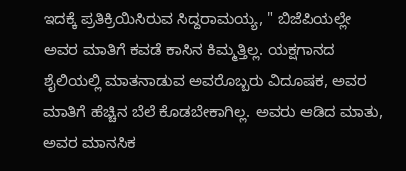ಇದಕ್ಕೆ ಪ್ರತಿಕ್ರಿಯಿಸಿರುವ ಸಿದ್ದರಾಮಯ್ಯ, " ಬಿಜೆಪಿಯಲ್ಲೇ ಅವರ ಮಾತಿಗೆ ಕವಡೆ ಕಾಸಿನ ಕಿಮ್ಮತ್ತಿಲ್ಲ. ಯಕ್ಷಗಾನದ ಶೈಲಿಯಲ್ಲಿ ಮಾತನಾಡುವ ಅವರೊಬ್ಬರು ವಿದೂಷಕ, ಅವರ ಮಾತಿಗೆ ಹೆಚ್ಚಿನ ಬೆಲೆ ಕೊಡಬೇಕಾಗಿಲ್ಲ. ಅವರು ಆಡಿದ ಮಾತು, ಅವರ ಮಾನಸಿಕ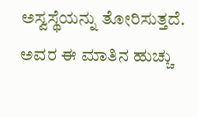ಅಸ್ವಸ್ಥೆಯನ್ನು ತೋರಿಸುತ್ತದೆ. ಅವರ ಈ ಮಾತಿನ ಹುಚ್ಚು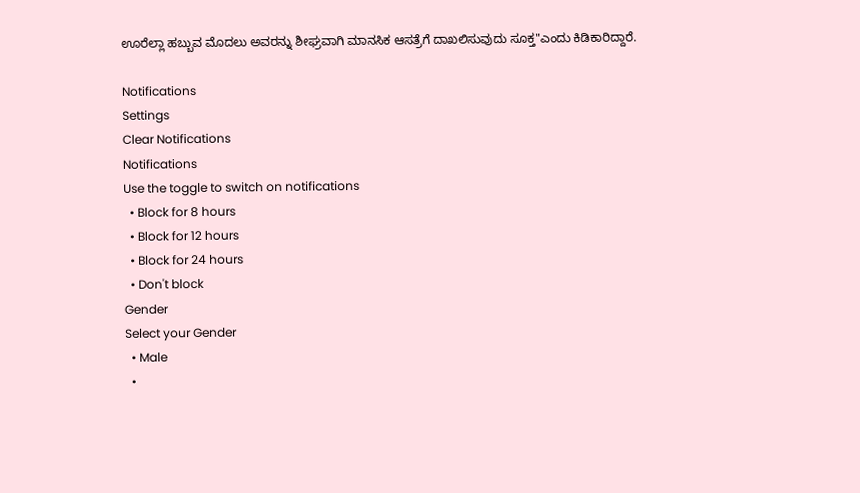ಊರೆಲ್ಲಾ ಹಬ್ಬುವ ಮೊದಲು ಅವರನ್ನು ಶೀಘ್ರವಾಗಿ ಮಾನಸಿಕ ಆಸತ್ರೆಗೆ ದಾಖಲಿಸುವುದು ಸೂಕ್ತ"ಎಂದು ಕಿಡಿಕಾರಿದ್ದಾರೆ.

Notifications
Settings
Clear Notifications
Notifications
Use the toggle to switch on notifications
  • Block for 8 hours
  • Block for 12 hours
  • Block for 24 hours
  • Don't block
Gender
Select your Gender
  • Male
  •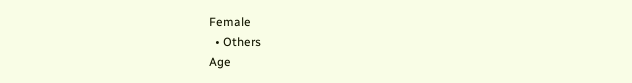Female
  • Others
Age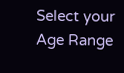Select your Age Range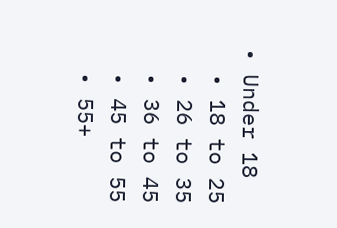• Under 18
  • 18 to 25
  • 26 to 35
  • 36 to 45
  • 45 to 55
  • 55+